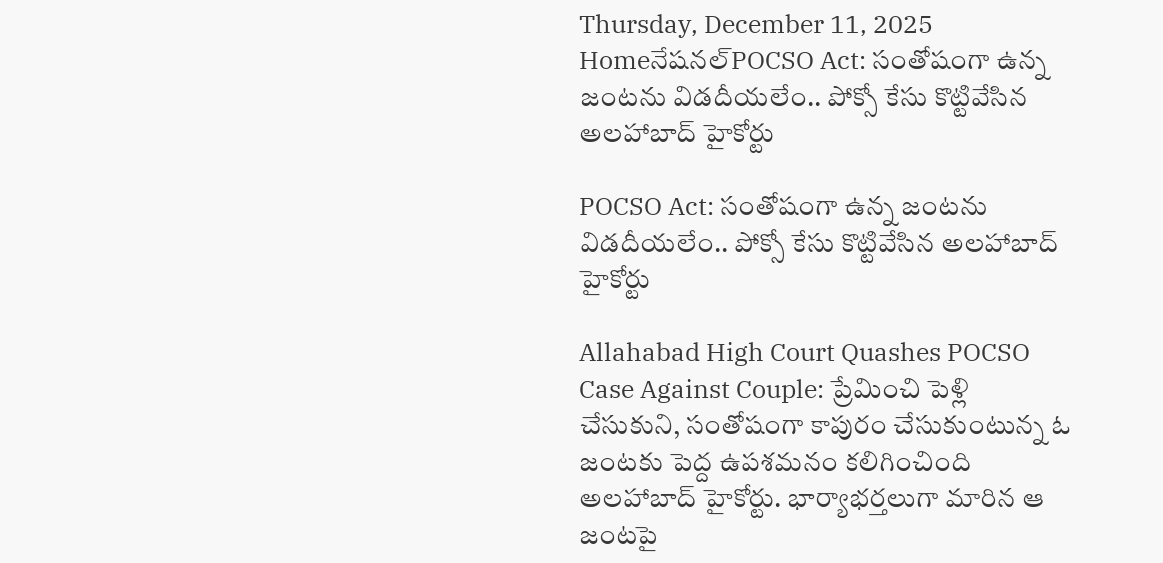Thursday, December 11, 2025
Homeనేషనల్POCSO Act: సంతోషంగా ఉన్న జంటను విడదీయలేం.. పోక్సో కేసు కొట్టివేసిన అలహాబాద్ హైకోర్టు

POCSO Act: సంతోషంగా ఉన్న జంటను విడదీయలేం.. పోక్సో కేసు కొట్టివేసిన అలహాబాద్ హైకోర్టు

Allahabad High Court Quashes POCSO Case Against Couple: ప్రేమించి పెళ్లి చేసుకుని, సంతోషంగా కాపురం చేసుకుంటున్న ఓ జంటకు పెద్ద ఉపశమనం కలిగించింది అలహాబాద్ హైకోర్టు. భార్యాభర్తలుగా మారిన ఆ జంటపై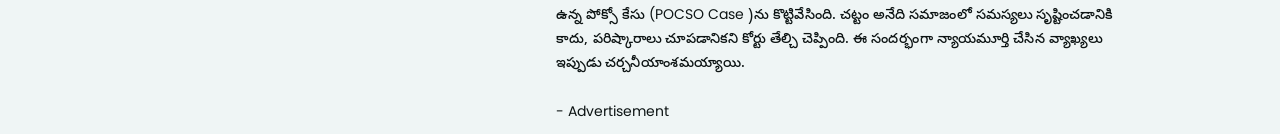ఉన్న పోక్సో కేసు (POCSO Case )ను కొట్టివేసింది. చట్టం అనేది సమాజంలో సమస్యలు సృష్టించడానికి కాదు, పరిష్కారాలు చూపడానికని కోర్టు తేల్చి చెప్పింది. ఈ సందర్భంగా న్యాయమూర్తి చేసిన వ్యాఖ్యలు ఇప్పుడు చర్చనీయాంశమయ్యాయి.

- Advertisement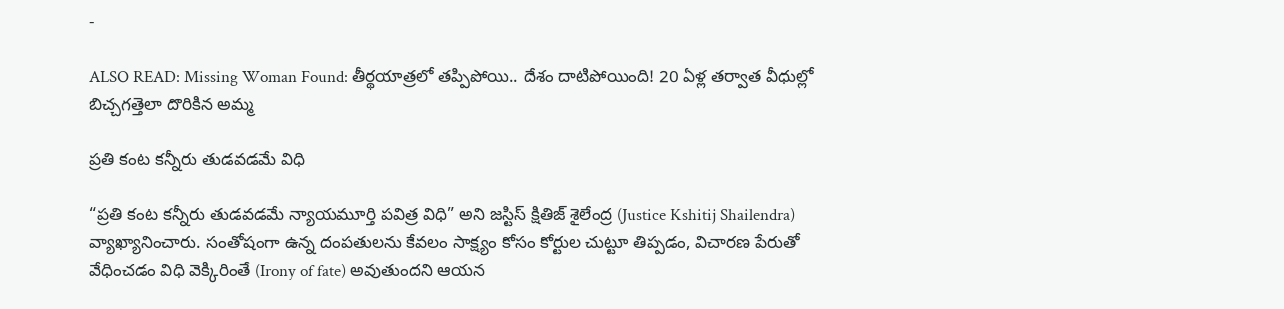-

ALSO READ: Missing Woman Found: తీర్థయాత్రలో తప్పిపోయి.. దేశం దాటిపోయింది! 20 ఏళ్ల తర్వాత వీధుల్లో బిచ్చగత్తెలా దొరికిన అమ్మ

ప్రతి కంట కన్నీరు తుడవడమే విధి

“ప్రతి కంట కన్నీరు తుడవడమే న్యాయమూర్తి పవిత్ర విధి” అని జస్టిస్ క్షితిజ్ శైలేంద్ర (Justice Kshitij Shailendra) వ్యాఖ్యానించారు. సంతోషంగా ఉన్న దంపతులను కేవలం సాక్ష్యం కోసం కోర్టుల చుట్టూ తిప్పడం, విచారణ పేరుతో వేధించడం విధి వెక్కిరింతే (Irony of fate) అవుతుందని ఆయన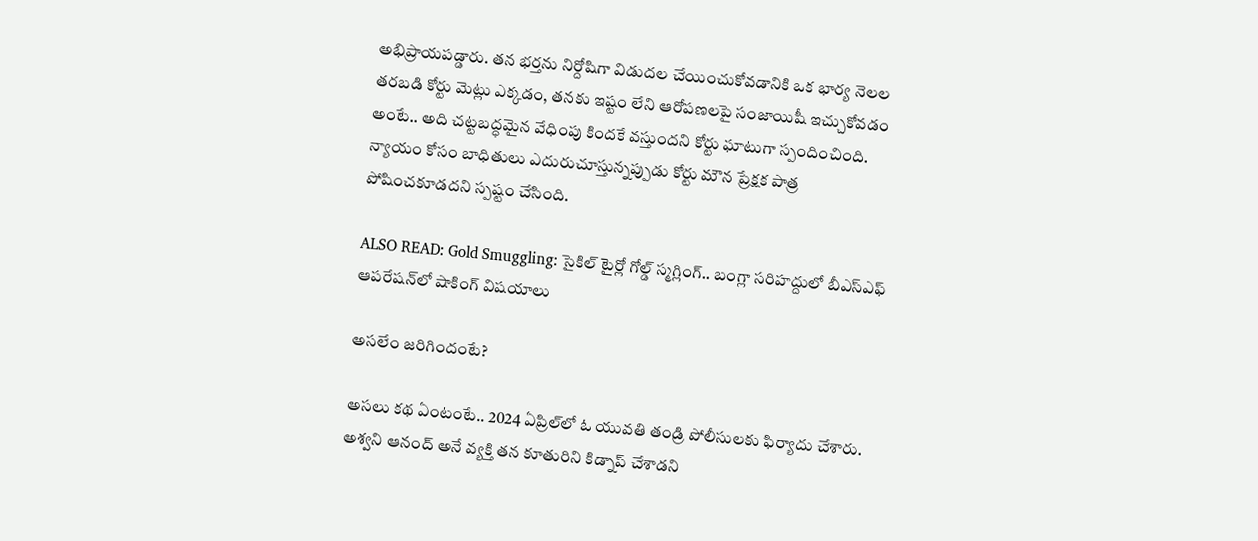అభిప్రాయపడ్డారు. తన భర్తను నిర్దోషిగా విడుదల చేయించుకోవడానికి ఒక భార్య నెలల తరబడి కోర్టు మెట్లు ఎక్కడం, తనకు ఇష్టం లేని ఆరోపణలపై సంజాయిషీ ఇచ్చుకోవడం అంటే.. అది చట్టబద్ధమైన వేధింపు కిందకే వస్తుందని కోర్టు ఘాటుగా స్పందించింది. న్యాయం కోసం బాధితులు ఎదురుచూస్తున్నప్పుడు కోర్టు మౌన ప్రేక్షక పాత్ర పోషించకూడదని స్పష్టం చేసింది.

ALSO READ: Gold Smuggling: సైకిల్ టైర్లో గోల్డ్ స్మగ్లింగ్.. బంగ్లా సరిహద్దులో బీఎస్‌ఎఫ్ ఆపరేషన్‌లో షాకింగ్ విషయాలు

అసలేం జరిగిందంటే?

అసలు కథ ఏంటంటే.. 2024 ఏప్రిల్‌లో ఓ యువతి తండ్రి పోలీసులకు ఫిర్యాదు చేశారు. అశ్వని ఆనంద్ అనే వ్యక్తి తన కూతురిని కిడ్నాప్ చేశాడని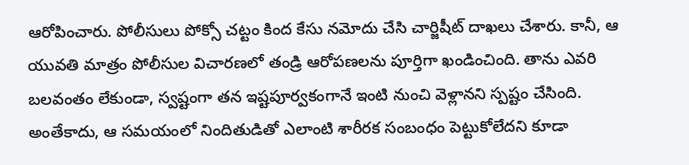ఆరోపించారు. పోలీసులు పోక్సో చట్టం కింద కేసు నమోదు చేసి చార్జిషీట్ దాఖలు చేశారు. కానీ, ఆ యువతి మాత్రం పోలీసుల విచారణలో తండ్రి ఆరోపణలను పూర్తిగా ఖండించింది. తాను ఎవరి బలవంతం లేకుండా, స్వష్టంగా తన ఇష్టపూర్వకంగానే ఇంటి నుంచి వెళ్లానని స్పష్టం చేసింది. అంతేకాదు, ఆ సమయంలో నిందితుడితో ఎలాంటి శారీరక సంబంధం పెట్టుకోలేదని కూడా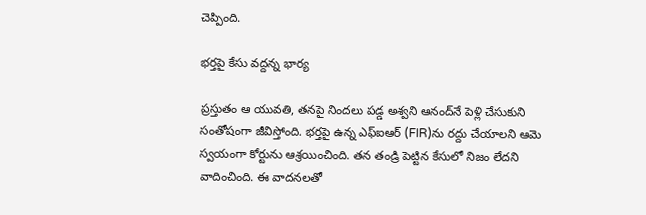చెప్పింది.

భర్తపై కేసు వద్దన్న భార్య

ప్రస్తుతం ఆ యువతి, తనపై నిందలు పడ్డ అశ్వని ఆనంద్‌నే పెళ్లి చేసుకుని సంతోషంగా జీవిస్తోంది. భర్తపై ఉన్న ఎఫ్ఐఆర్ (FIR)ను రద్దు చేయాలని ఆమె స్వయంగా కోర్టును ఆశ్రయించింది. తన తండ్రి పెట్టిన కేసులో నిజం లేదని వాదించింది. ఈ వాదనలతో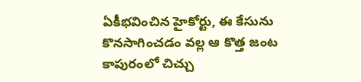ఏకీభవించిన హైకోర్టు, ఈ కేసును కొనసాగించడం వల్ల ఆ కొత్త జంట కాపురంలో చిచ్చు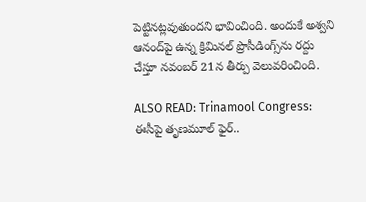పెట్టినట్లవుతుందని భావించింది. అందుకే అశ్వని ఆనంద్‌పై ఉన్న క్రిమినల్ ప్రొసీడింగ్స్‌ను రద్దు చేస్తూ నవంబర్ 21న తీర్పు వెలువరించింది.

ALSO READ: Trinamool Congress: ఈసీపై తృణమూల్ ఫైర్..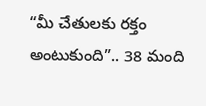“మీ చేతులకు రక్తం అంటుకుంది”.. 38 మంది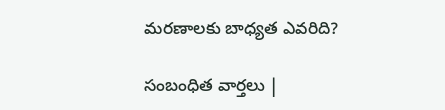మరణాలకు బాధ్యత ఎవరిది?

సంబంధిత వార్తలు |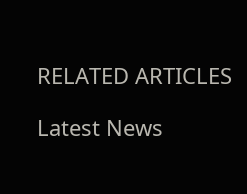RELATED ARTICLES

Latest News